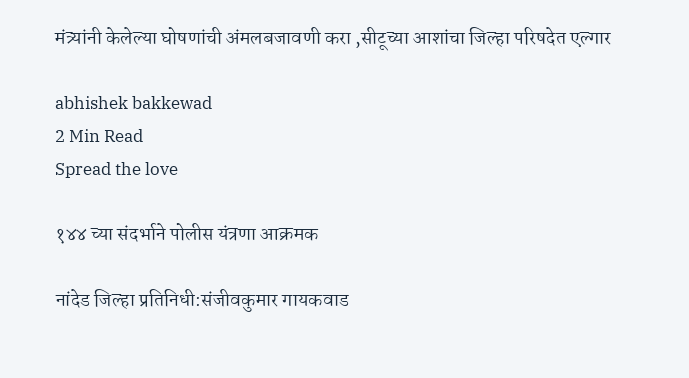मंत्र्यांनी केलेल्या घोषणांची अंमलबजावणी करा ,सीटूच्या आशांचा जिल्हा परिषदेत एल्गार

abhishek bakkewad
2 Min Read
Spread the love

१४४ च्या संदर्भाने पोलीस यंत्रणा आक्रमक

नांदेड जिल्हा प्रतिनिधी:संजीवकुमार गायकवाड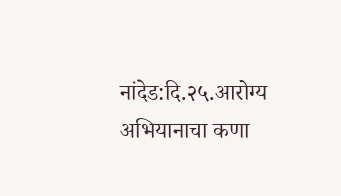नांदेड:दि.२५.आरोग्य अभियानाचा कणा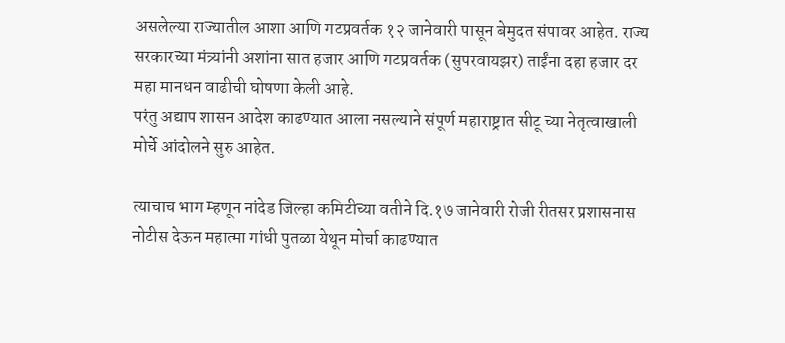असलेल्या राज्यातील आशा आणि गटप्रवर्तक १२ जानेवारी पासून बेमुदत संपावर आहेत. राज्य सरकारच्या मंत्र्यांनी अशांना सात हजार आणि गटप्रवर्तक (सुपरवायझर) ताईंना दहा हजार दर महा मानधन वाढीची घोषणा केली आहे.
परंतु अद्याप शासन आदेश काढण्यात आला नसल्याने संपूर्ण महाराष्ट्रात सीटू च्या नेतृत्वाखाली मोर्चे आंदोलने सुरु आहेत.

त्याचाच भाग म्हणून नांदेड जिल्हा कमिटीच्या वतीने दि.१७ जानेवारी रोजी रीतसर प्रशासनास नोटीस देऊन महात्मा गांधी पुतळा येथून मोर्चा काढण्यात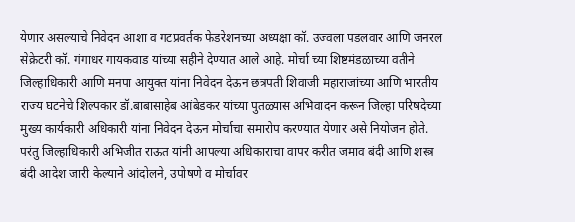येणार असल्याचे निवेदन आशा व गटप्रवर्तक फेडरेशनच्या अध्यक्षा कॉ. उज्वला पडलवार आणि जनरल सेक्रेटरी कॉ. गंगाधर गायकवाड यांच्या सहीने देण्यात आले आहे. मोर्चा च्या शिष्टमंडळाच्या वतीने जिल्हाधिकारी आणि मनपा आयुक्त यांना निवेदन देऊन छत्रपती शिवाजी महाराजांच्या आणि भारतीय राज्य घटनेचे शिल्पकार डॉ.बाबासाहेब आंबेडकर यांच्या पुतळ्यास अभिवादन करून जिल्हा परिषदेच्या मुख्य कार्यकारी अधिकारी यांना निवेदन देऊन मोर्चाचा समारोप करण्यात येणार असे नियोजन होते.
परंतु जिल्हाधिकारी अभिजीत राऊत यांनी आपल्या अधिकाराचा वापर करीत जमाव बंदी आणि शस्त्र बंदी आदेश जारी केल्याने आंदोलने, उपोषणे व मोर्चावर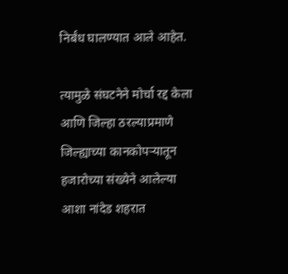निर्बंध घालण्यात आले आहेत.

त्यामुळे संघटनेने मोर्चा रद्द केला आणि जिल्हा ठरल्याप्रमाणे जिल्ह्याच्या कानकोपऱ्यातून हजारोच्या संख्येने आलेल्या आशा नांदेड शहरात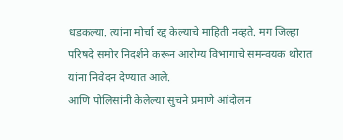धडकल्या. त्यांना मोर्चा रद्द केल्याचे माहिती नव्हते. मग जिल्हा परिषदे समोर निदर्शने करून आरोग्य विभागाचे समन्वयक थोरात यांना निवेदन देण्यात आले.
आणि पोलिसांनी केलेल्या सुचने प्रमाणे आंदोलन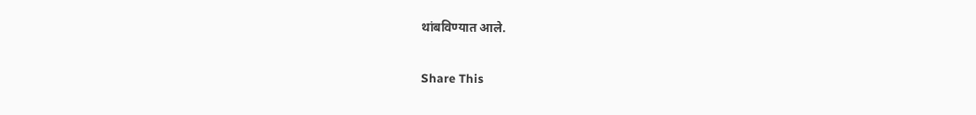थांबविण्यात आले.

Share This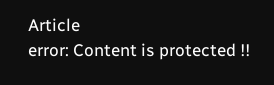Article
error: Content is protected !!